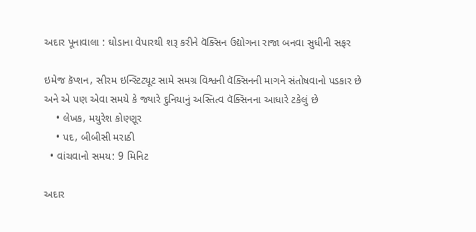અદાર પૂનાવાલા : ઘોડાના વેપારથી શરૂ કરીને વૅક્સિન ઉદ્યોગના રાજા બનવા સુધીની સફર

ઇમેજ કૅપ્શન, સીરમ ઇન્સ્ટિટ્યૂટ સામે સમગ્ર વિશ્વની વૅક્સિનની માગને સંતોષવાનો પડકાર છે અને એ પણ એવા સમયે કે જ્યારે દુનિયાનું અસ્તિત્વ વૅક્સિનના આધારે ટકેલું છે
    • લેખક, મયુરેશ કોણ્ણૂર
    • પદ, બીબીસી મરાઠી
  • વાંચવાનો સમય: 9 મિનિટ

અદાર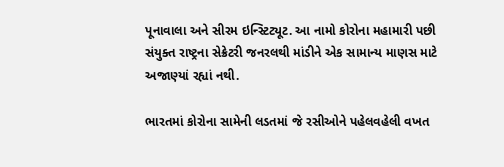પૂનાવાલા અને સીરમ ઇન્સ્ટિટ્યૂટ. આ નામો કોરોના મહામારી પછી સંયુક્ત રાષ્ટ્રના સેક્રેટરી જનરલથી માંડીને એક સામાન્ય માણસ માટે અજાણ્યાં રહ્યાં નથી.

ભારતમાં કોરોના સામેની લડતમાં જે રસીઓને પહેલવહેલી વખત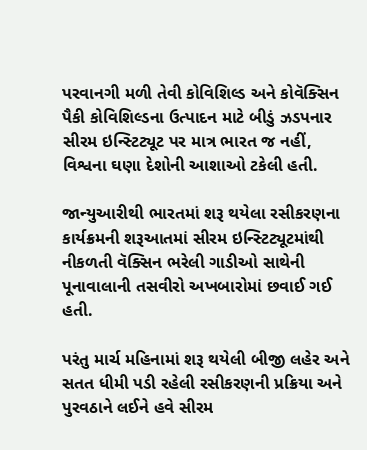પરવાનગી મળી તેવી કોવિશિલ્ડ અને કોવૅક્સિન પૈકી કોવિશિલ્ડના ઉત્પાદન માટે બીડું ઝડપનાર સીરમ ઇન્સ્ટિટ્યૂટ પર માત્ર ભારત જ નહીં, વિશ્વના ઘણા દેશોની આશાઓ ટકેલી હતી.

જાન્યુઆરીથી ભારતમાં શરૂ થયેલા રસીકરણના કાર્યક્રમની શરૂઆતમાં સીરમ ઇન્સ્ટિટ્યૂટમાંથી નીકળતી વૅક્સિન ભરેલી ગાડીઓ સાથેની પૂનાવાલાની તસવીરો અખબારોમાં છવાઈ ગઈ હતી.

પરંતુ માર્ચ મહિનામાં શરૂ થયેલી બીજી લહેર અને સતત ધીમી પડી રહેલી રસીકરણની પ્રક્રિયા અને પુરવઠાને લઈને હવે સીરમ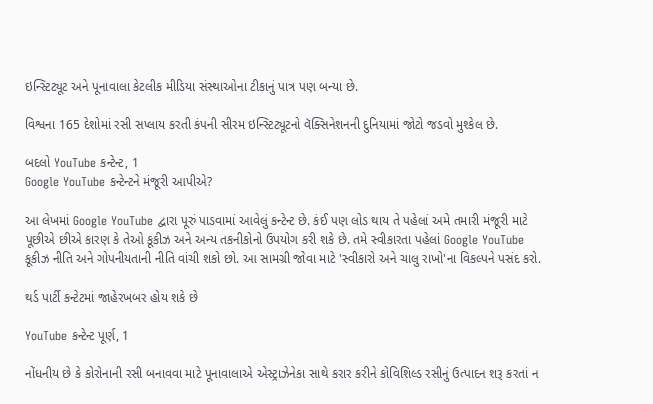ઇન્સ્ટિટ્યૂટ અને પૂનાવાલા કેટલીક મીડિયા સંસ્થાઓના ટીકાનું પાત્ર પણ બન્યા છે.

વિશ્વના 165 દેશોમાં રસી સપ્લાય કરતી કંપની સીરમ ઇન્સ્ટિટ્યૂટનો વૅક્સિનેશનની દુનિયામાં જોટો જડવો મુશ્કેલ છે.

બદલો YouTube કન્ટેન્ટ, 1
Google YouTube કન્ટેન્ટને મંજૂરી આપીએ?

આ લેખમાં Google YouTube દ્વારા પૂરું પાડવામાં આવેલું કન્ટેન્ટ છે. કંઈ પણ લોડ થાય તે પહેલાં અમે તમારી મંજૂરી માટે પૂછીએ છીએ કારણ કે તેઓ કૂકીઝ અને અન્ય તકનીકોનો ઉપયોગ કરી શકે છે. તમે સ્વીકારતા પહેલાં Google YouTube કૂકીઝ નીતિ અને ગોપનીયતાની નીતિ વાંચી શકો છો. આ સામગ્રી જોવા માટે 'સ્વીકારો અને ચાલુ રાખો'ના વિકલ્પને પસંદ કરો.

થર્ડ પાર્ટી કન્ટેટમાં જાહેરખબર હોય શકે છે

YouTube કન્ટેન્ટ પૂર્ણ, 1

નોંધનીય છે કે કોરોનાની રસી બનાવવા માટે પૂનાવાલાએ એસ્ટ્રાઝેનેકા સાથે કરાર કરીને કોવિશિલ્ડ રસીનું ઉત્પાદન શરૂ કરતાં ન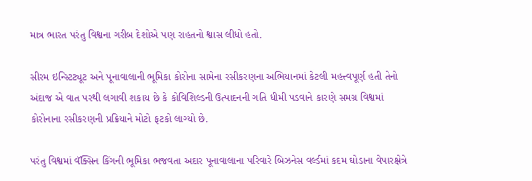માત્ર ભારત પરંતુ વિશ્વના ગરીબ દેશોએ પણ રાહતનો શ્વાસ લીધો હતો.

સીરમ ઇન્સ્ટિટ્યૂટ અને પૂનાવાલાની ભૂમિકા કોરોના સામેના રસીકરણના અભિયાનમાં કેટલી મહત્ત્વપૂર્ણ હતી તેનો અંદાજ એ વાત પરથી લગાવી શકાય છે કે કોવિશિલ્ડની ઉત્પાદનની ગતિ ધીમી પડવાને કારણે સમગ્ર વિશ્વમાં કોરોનાના રસીકરણની પ્રક્રિયાને મોટો ફટકો લાગ્યો છે.

પરંતુ વિશ્વમાં વૅક્સિન કિંગની ભૂમિકા ભજવતા અદાર પૂનાવાલાના પરિવારે બિઝનેસ વર્લ્ડમાં કદમ ઘોડાના વેપારક્ષેત્રે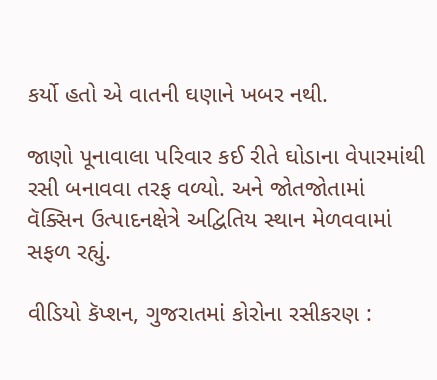કર્યો હતો એ વાતની ઘણાને ખબર નથી.

જાણો પૂનાવાલા પરિવાર કઈ રીતે ઘોડાના વેપારમાંથી રસી બનાવવા તરફ વળ્યો. અને જોતજોતામાં વૅક્સિન ઉત્પાદનક્ષેત્રે અદ્વિતિય સ્થાન મેળવવામાં સફળ રહ્યું.

વીડિયો કૅપ્શન, ગુજરાતમાં કોરોના રસીકરણ :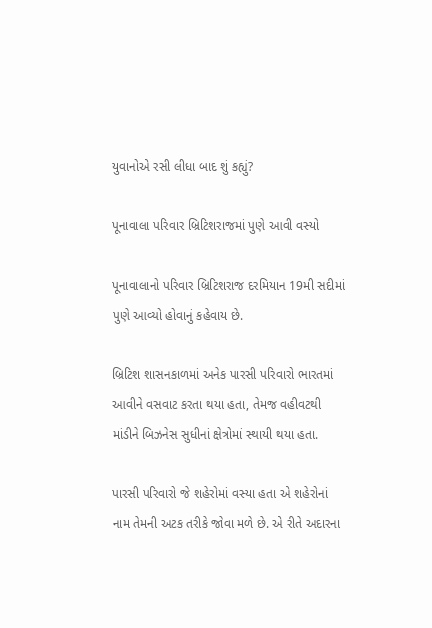યુવાનોએ રસી લીધા બાદ શું કહ્યું?

પૂનાવાલા પરિવાર બ્રિટિશરાજમાં પુણે આવી વસ્યો

પૂનાવાલાનો પરિવાર બ્રિટિશરાજ દરમિયાન 19મી સદીમાં પુણે આવ્યો હોવાનું કહેવાય છે.

બ્રિટિશ શાસનકાળમાં અનેક પારસી પરિવારો ભારતમાં આવીને વસવાટ કરતા થયા હતા, તેમજ વહીવટથી માંડીને બિઝનેસ સુધીનાં ક્ષેત્રોમાં સ્થાયી થયા હતા.

પારસી પરિવારો જે શહેરોમાં વસ્યા હતા એ શહેરોનાં નામ તેમની અટક તરીકે જોવા મળે છે. એ રીતે અદારના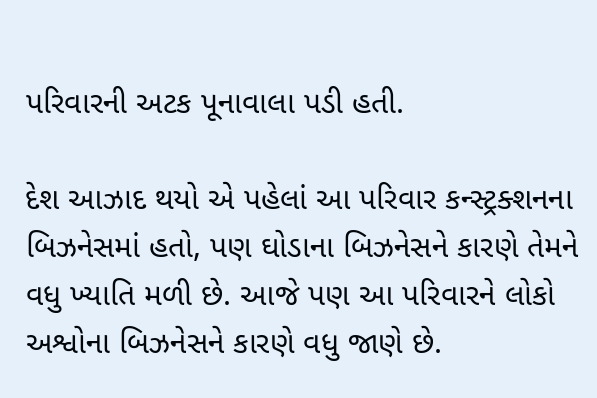પરિવારની અટક પૂનાવાલા પડી હતી.

દેશ આઝાદ થયો એ પહેલાં આ પરિવાર કન્સ્ટ્રક્શનના બિઝનેસમાં હતો, પણ ઘોડાના બિઝનેસને કારણે તેમને વધુ ખ્યાતિ મળી છે. આજે પણ આ પરિવારને લોકો અશ્વોના બિઝનેસને કારણે વધુ જાણે છે.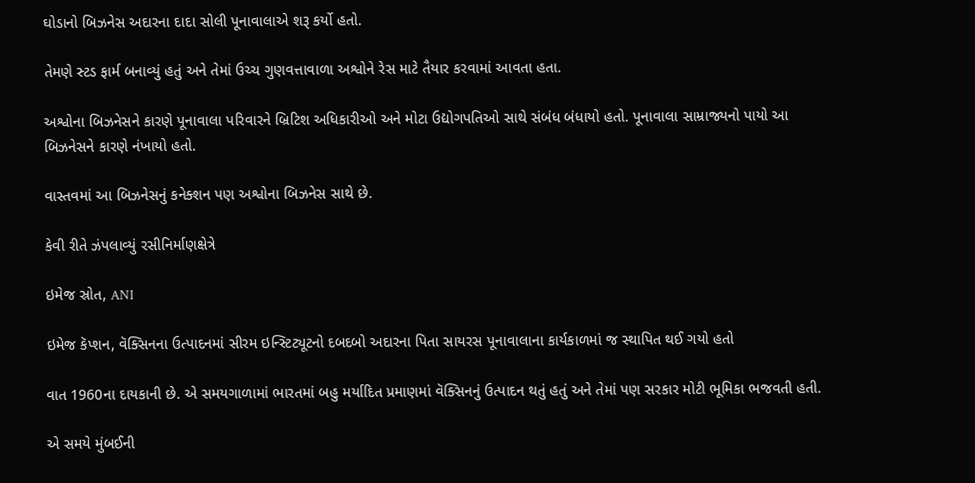ઘોડાનો બિઝનેસ અદારના દાદા સોલી પૂનાવાલાએ શરૂ કર્યો હતો.

તેમણે સ્ટડ ફાર્મ બનાવ્યું હતું અને તેમાં ઉચ્ચ ગુણવત્તાવાળા અશ્વોને રેસ માટે તૈયાર કરવામાં આવતા હતા.

અશ્વોના બિઝનેસને કારણે પૂનાવાલા પરિવારને બ્રિટિશ અધિકારીઓ અને મોટા ઉદ્યોગપતિઓ સાથે સંબંધ બંધાયો હતો. પૂનાવાલા સામ્રાજ્યનો પાયો આ બિઝનેસને કારણે નંખાયો હતો.

વાસ્તવમાં આ બિઝનેસનું કનેક્શન પણ અશ્વોના બિઝનેસ સાથે છે.

કેવી રીતે ઝંપલાવ્યું રસીનિર્માણક્ષેત્રે

ઇમેજ સ્રોત, ANI

ઇમેજ કૅપ્શન, વૅક્સિનના ઉત્પાદનમાં સીરમ ઇન્સ્ટિટ્યૂટનો દબદબો અદારના પિતા સાયરસ પૂનાવાલાના કાર્યકાળમાં જ સ્થાપિત થઈ ગયો હતો

વાત 1960ના દાયકાની છે. એ સમયગાળામાં ભારતમાં બહુ મર્યાદિત પ્રમાણમાં વૅક્સિનનું ઉત્પાદન થતું હતું અને તેમાં પણ સરકાર મોટી ભૂમિકા ભજવતી હતી.

એ સમયે મુંબઈની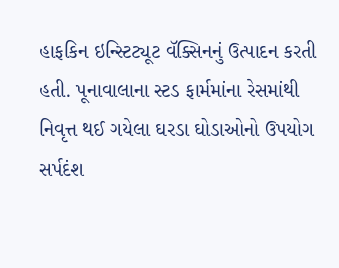હાફકિન ઇન્સ્ટિટ્યૂટ વૅક્સિનનું ઉત્પાદન કરતી હતી. પૂનાવાલાના સ્ટડ ફાર્મમાંના રેસમાંથી નિવૃત્ત થઈ ગયેલા ઘરડા ઘોડાઓનો ઉપયોગ સર્પદંશ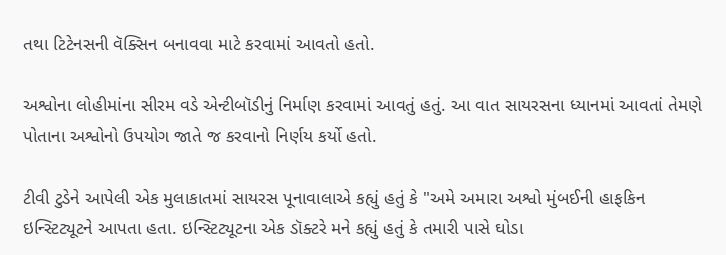તથા ટિટેનસની વૅક્સિન બનાવવા માટે કરવામાં આવતો હતો.

અશ્વોના લોહીમાંના સીરમ વડે એન્ટીબૉડીનું નિર્માણ કરવામાં આવતું હતું. આ વાત સાયરસના ધ્યાનમાં આવતાં તેમણે પોતાના અશ્વોનો ઉપયોગ જાતે જ કરવાનો નિર્ણય કર્યો હતો.

ટીવી ટુડેને આપેલી એક મુલાકાતમાં સાયરસ પૂનાવાલાએ કહ્યું હતું કે "અમે અમારા અશ્વો મુંબઈની હાફકિન ઇન્સ્ટિટ્યૂટને આપતા હતા. ઇન્સ્ટિટ્યૂટના એક ડૉક્ટરે મને કહ્યું હતું કે તમારી પાસે ઘોડા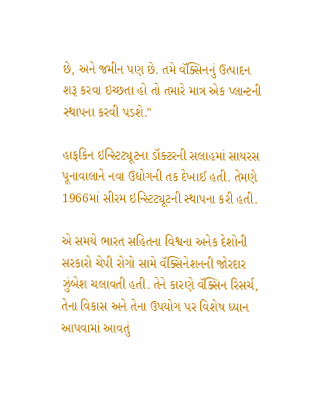છે, અને જમીન પણ છે. તમે વૅક્સિનનું ઉત્પાદન શરૂ કરવા ઇચ્છતા હો તો તમારે માત્ર એક પ્લાન્ટની સ્થાપના કરવી પડશે."

હાફકિન ઇન્સ્ટિટ્યૂટના ડૉક્ટરની સલાહમાં સાયરસ પૂનાવાલાને નવા ઉદ્યોગની તક દેખાઈ હતી. તેમણે 1966માં સીરમ ઇન્સ્ટિટ્યૂટની સ્થાપના કરી હતી.

એ સમયે ભારત સહિતના વિશ્વના અનેક દેશોની સરકારો ચેપી રોગો સામે વૅક્સિનેશનની જોરદાર ઝુંબેશ ચલાવતી હતી. તેને કારણે વૅક્સિન રિસર્ચ, તેના વિકાસ અને તેના ઉપયોગ પર વિશેષ ધ્યાન આપવામાં આવતું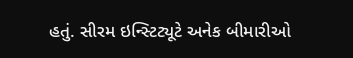હતું. સીરમ ઇન્સ્ટિટ્યૂટે અનેક બીમારીઓ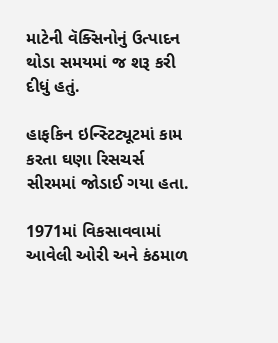માટેની વૅક્સિનોનું ઉત્પાદન થોડા સમયમાં જ શરૂ કરી દીધું હતું.

હાફકિન ઇન્સ્ટિટ્યૂટમાં કામ કરતા ઘણા રિસચર્સ સીરમમાં જોડાઈ ગયા હતા.

1971માં વિકસાવવામાં આવેલી ઓરી અને કંઠમાળ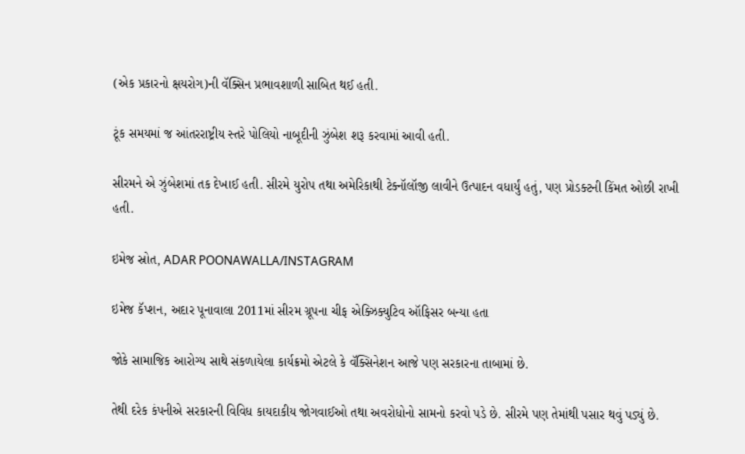(એક પ્રકારનો ક્ષયરોગ)ની વૅક્સિન પ્રભાવશાળી સાબિત થઈ હતી.

ટૂંક સમયમાં જ આંતરરાષ્ટ્રીય સ્તરે પોલિયો નાબૂદીની ઝુંબેશ શરૂ કરવામાં આવી હતી.

સીરમને એ ઝુંબેશમાં તક દેખાઈ હતી. સીરમે યુરોપ તથા અમેરિકાથી ટેક્નૉલૉજી લાવીને ઉત્પાદન વધાર્યું હતું, પણ પ્રોડક્ટની કિંમત ઓછી રાખી હતી.

ઇમેજ સ્રોત, ADAR POONAWALLA/INSTAGRAM

ઇમેજ કૅપ્શન, અદાર પૂનાવાલા 2011માં સીરમ ગ્રૂપના ચીફ એક્ઝિક્યુટિવ ઑફિસર બન્યા હતા

જોકે સામાજિક આરોગ્ય સાથે સંકળાયેલા કાર્યક્રમો એટલે કે વૅક્સિનેશન આજે પણ સરકારના તાબામાં છે.

તેથી દરેક કંપનીએ સરકારની વિવિધ કાયદાકીય જોગવાઈઓ તથા અવરોધોનો સામનો કરવો પડે છે. સીરમે પણ તેમાંથી પસાર થવું પડ્યું છે.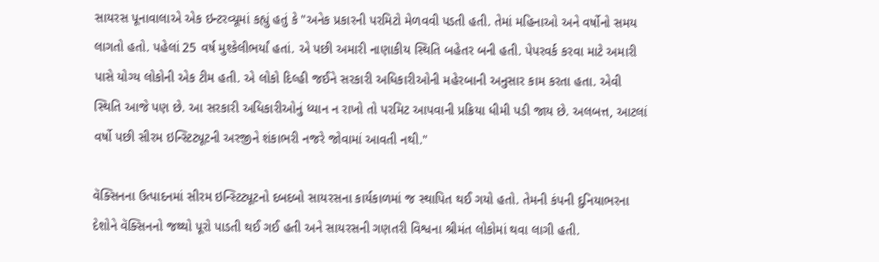સાયરસ પૂનાવાલાએ એક ઇન્ટરવ્યૂમાં કહ્યું હતું કે "અનેક પ્રકારની પરમિટો મેળવવી પડતી હતી. તેમાં મહિનાઓ અને વર્ષોનો સમય લાગતો હતો. પહેલાં 25 વર્ષ મુશ્કેલીભર્યાં હતાં. એ પછી અમારી નાણાકીય સ્થિતિ બહેતર બની હતી. પેપરવર્ક કરવા માટે અમારી પાસે યોગ્ય લોકોની એક ટીમ હતી. એ લોકો દિલ્હી જઈને સરકારી અધિકારીઓની મહેરબાની અનુસાર કામ કરતા હતા. એવી સ્થિતિ આજે પણ છે. આ સરકારી અધિકારીઓનું ધ્યાન ન રાખો તો પરમિટ આપવાની પ્રક્રિયા ધીમી પડી જાય છે. અલબત્ત, આટલાં વર્ષો પછી સીરમ ઇન્સ્ટિટ્યૂટની અરજીને શંકાભરી નજરે જોવામાં આવતી નથી."

વૅક્સિનના ઉત્પાદનમાં સીરમ ઇન્સ્ટિટ્યૂટનો દબદબો સાયરસના કાર્યકાળમાં જ સ્થાપિત થઈ ગયો હતો. તેમની કંપની દુનિયાભરના દેશોને વૅક્સિનનો જથ્થો પૂરો પાડતી થઈ ગઈ હતી અને સાયરસની ગણતરી વિશ્વના શ્રીમંત લોકોમાં થવા લાગી હતી.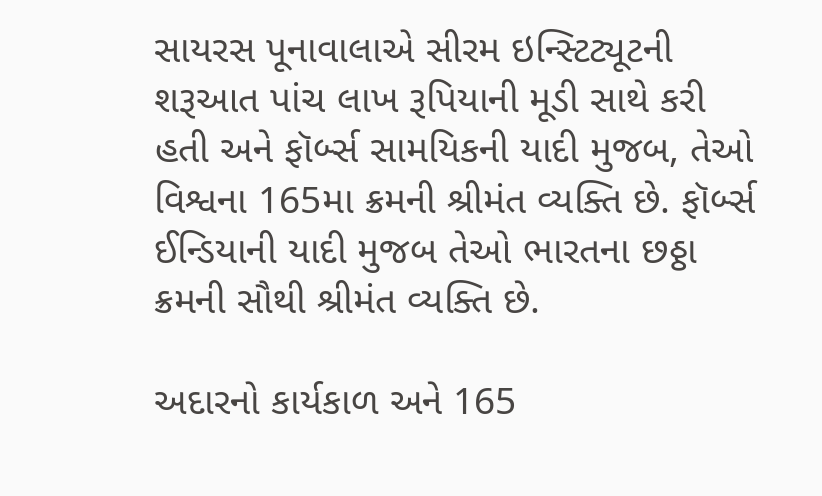સાયરસ પૂનાવાલાએ સીરમ ઇન્સ્ટિટ્યૂટની શરૂઆત પાંચ લાખ રૂપિયાની મૂડી સાથે કરી હતી અને ફૉર્બ્સ સામયિકની યાદી મુજબ, તેઓ વિશ્વના 165મા ક્રમની શ્રીમંત વ્યક્તિ છે. ફૉર્બ્સ ઈન્ડિયાની યાદી મુજબ તેઓ ભારતના છઠ્ઠા ક્રમની સૌથી શ્રીમંત વ્યક્તિ છે.

અદારનો કાર્યકાળ અને 165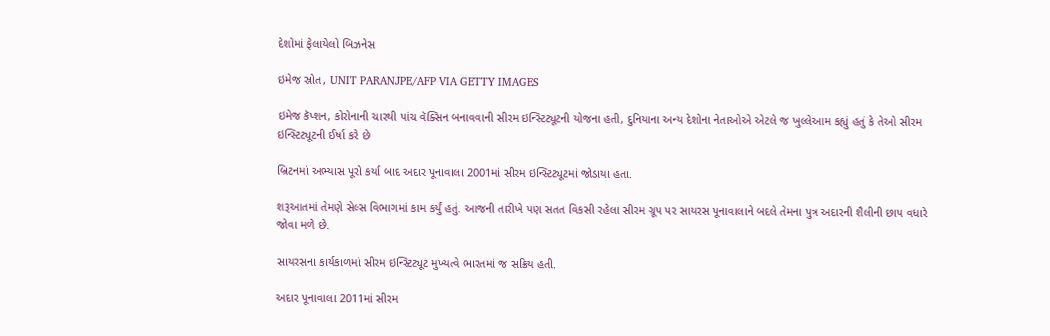દેશોમાં ફેલાયેલો બિઝનેસ

ઇમેજ સ્રોત, UNIT PARANJPE/AFP VIA GETTY IMAGES

ઇમેજ કૅપ્શન, કોરોનાની ચારથી પાંચ વૅક્સિન બનાવવાની સીરમ ઇન્સ્ટિટ્યૂટની યોજના હતી, દુનિયાના અન્ય દેશોના નેતાઓએ એટલે જ ખુલ્લેઆમ કહ્યું હતું કે તેઓ સીરમ ઇન્સ્ટિટ્યૂટની ઈર્ષા કરે છે

બ્રિટનમાં અભ્યાસ પૂરો કર્યા બાદ અદાર પૂનાવાલા 2001માં સીરમ ઇન્સ્ટિટ્યૂટમાં જોડાયા હતા.

શરૂઆતમાં તેમણે સેલ્સ વિભાગમાં કામ કર્યું હતું. આજની તારીખે પણ સતત વિકસી રહેલા સીરમ ગ્રૂપ પર સાયરસ પૂનાવાલાને બદલે તેમના પુત્ર અદારની શૈલીની છાપ વધારે જોવા મળે છે.

સાયરસના કાર્યકાળમાં સીરમ ઇન્સ્ટિટ્યૂટ મુખ્યત્વે ભારતમાં જ સક્રિય હતી.

અદાર પૂનાવાલા 2011માં સીરમ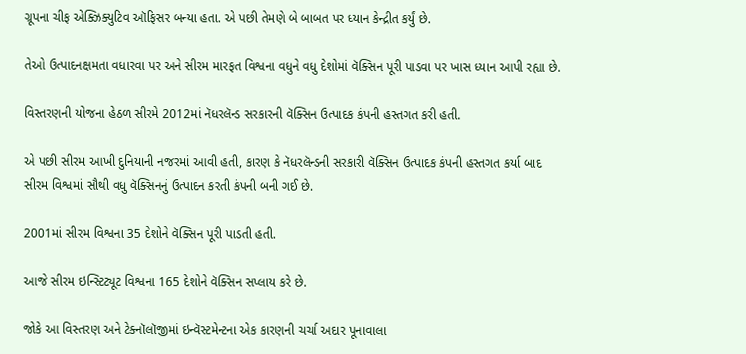ગ્રૂપના ચીફ એક્ઝિક્યુટિવ ઑફિસર બન્યા હતા. એ પછી તેમણે બે બાબત પર ધ્યાન કેન્દ્રીત કર્યું છે.

તેઓ ઉત્પાદનક્ષમતા વધારવા પર અને સીરમ મારફત વિશ્વના વધુને વધુ દેશોમાં વૅક્સિન પૂરી પાડવા પર ખાસ ધ્યાન આપી રહ્યા છે.

વિસ્તરણની યોજના હેઠળ સીરમે 2012માં નૅધરલૅન્ડ સરકારની વૅક્સિન ઉત્પાદક કંપની હસ્તગત કરી હતી.

એ પછી સીરમ આખી દુનિયાની નજરમાં આવી હતી, કારણ કે નૅધરલૅન્ડની સરકારી વૅક્સિન ઉત્પાદક કંપની હસ્તગત કર્યા બાદ સીરમ વિશ્વમાં સૌથી વધુ વૅક્સિનનું ઉત્પાદન કરતી કંપની બની ગઈ છે.

2001માં સીરમ વિશ્વના 35 દેશોને વૅક્સિન પૂરી પાડતી હતી.

આજે સીરમ ઇન્સ્ટિટ્યૂટ વિશ્વના 165 દેશોને વૅક્સિન સપ્લાય કરે છે.

જોકે આ વિસ્તરણ અને ટેક્નૉલૉજીમાં ઇન્વૅસ્ટમેન્ટના એક કારણની ચર્ચા અદાર પૂનાવાલા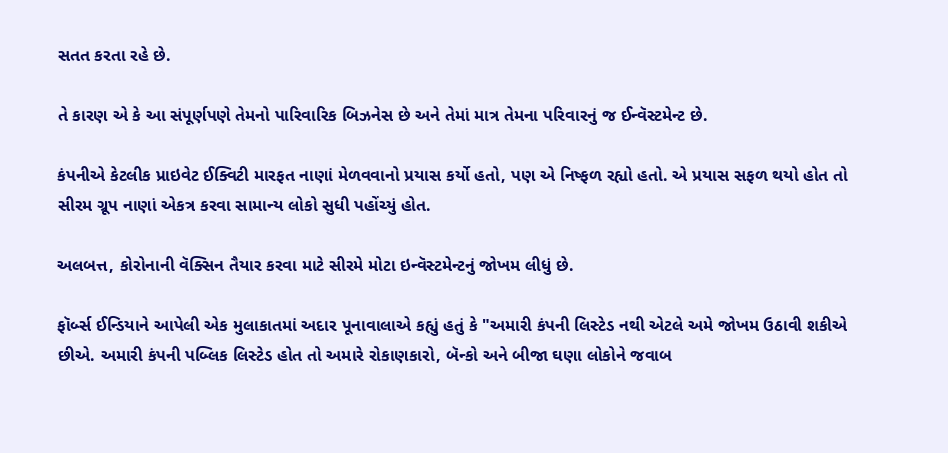સતત કરતા રહે છે.

તે કારણ એ કે આ સંપૂર્ણપણે તેમનો પારિવારિક બિઝનેસ છે અને તેમાં માત્ર તેમના પરિવારનું જ ઈન્વૅસ્ટમેન્ટ છે.

કંપનીએ કેટલીક પ્રાઇવેટ ઈક્વિટી મારફત નાણાં મેળવવાનો પ્રયાસ કર્યો હતો, પણ એ નિષ્ફળ રહ્યો હતો. એ પ્રયાસ સફળ થયો હોત તો સીરમ ગ્રૂપ નાણાં એકત્ર કરવા સામાન્ય લોકો સુધી પહોંચ્યું હોત.

અલબત્ત, કોરોનાની વૅક્સિન તૈયાર કરવા માટે સીરમે મોટા ઇન્વૅસ્ટમેન્ટનું જોખમ લીધું છે.

ફૉર્બ્સ ઈન્ડિયાને આપેલી એક મુલાકાતમાં અદાર પૂનાવાલાએ કહ્યું હતું કે "અમારી કંપની લિસ્ટેડ નથી એટલે અમે જોખમ ઉઠાવી શકીએ છીએ. અમારી કંપની પબ્લિક લિસ્ટેડ હોત તો અમારે રોકાણકારો, બૅન્કો અને બીજા ઘણા લોકોને જવાબ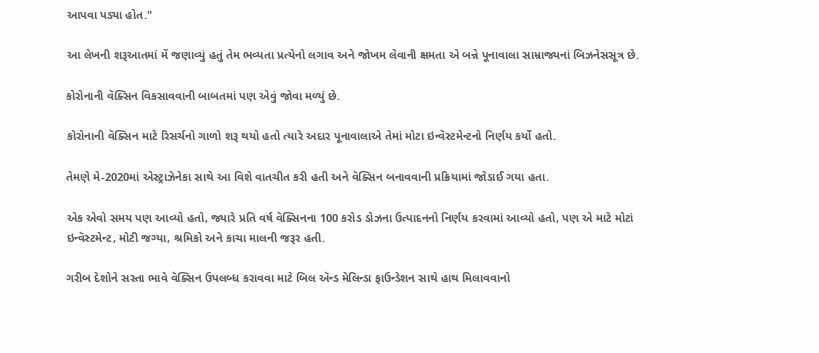આપવા પડ્યા હોત."

આ લેખની શરૂઆતમાં મેં જણાવ્યું હતું તેમ ભવ્યતા પ્રત્યેનો લગાવ અને જોખમ લેવાની ક્ષમતા એ બન્ને પૂનાવાલા સામ્રાજ્યનાં બિઝનેસસૂત્ર છે.

કોરોનાની વૅક્સિન વિકસાવવાની બાબતમાં પણ એવું જોવા મળ્યું છે.

કોરોનાની વૅક્સિન માટે રિસર્ચનો ગાળો શરૂ થયો હતો ત્યારે અદાર પૂનાવાલાએ તેમાં મોટા ઇન્વૅસ્ટમેન્ટનો નિર્ણય કર્યો હતો.

તેમણે મે-2020માં એસ્ટ્રાઝેનેકા સાથે આ વિશે વાતચીત કરી હતી અને વૅક્સિન બનાવવાની પ્રક્રિયામાં જોડાઈ ગયા હતા.

એક એવો સમય પણ આવ્યો હતો, જ્યારે પ્રતિ વર્ષ વૅક્સિનના 100 કરોડ ડોઝના ઉત્પાદનનો નિર્ણય કરવામાં આવ્યો હતો, પણ એ માટે મોટાં ઇન્વૅસ્ટમેન્ટ, મોટી જગ્યા, શ્રમિકો અને કાચા માલની જરૂર હતી.

ગરીબ દેશોને સસ્તા ભાવે વૅક્સિન ઉપલબ્ધ કરાવવા માટે બિલ ઍન્ડ મેલિન્ડા ફાઉન્ડેશન સાથે હાથ મિલાવવાનો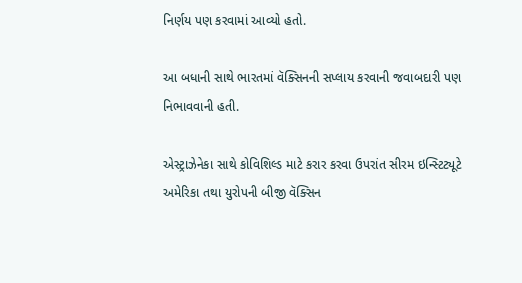નિર્ણય પણ કરવામાં આવ્યો હતો.

આ બધાની સાથે ભારતમાં વૅક્સિનની સપ્લાય કરવાની જવાબદારી પણ નિભાવવાની હતી.

એસ્ટ્રાઝેનેકા સાથે કોવિશિલ્ડ માટે કરાર કરવા ઉપરાંત સીરમ ઇન્સ્ટિટ્યૂટે અમેરિકા તથા યુરોપની બીજી વૅક્સિન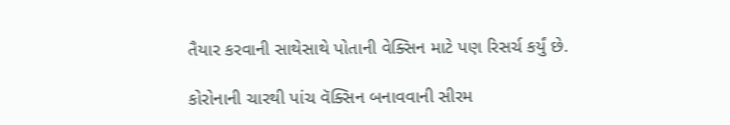તૈયાર કરવાની સાથેસાથે પોતાની વેક્સિન માટે પણ રિસર્ચ કર્યું છે.

કોરોનાની ચારથી પાંચ વૅક્સિન બનાવવાની સીરમ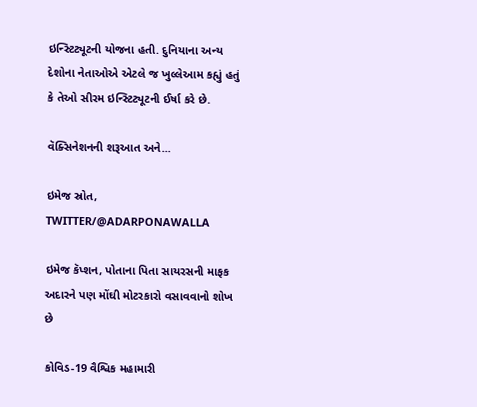ઇન્સ્ટિટ્યૂટની યોજના હતી. દુનિયાના અન્ય દેશોના નેતાઓએ એટલે જ ખુલ્લેઆમ કહ્યું હતું કે તેઓ સીરમ ઇન્સ્ટિટ્યૂટની ઈર્ષા કરે છે.

વૅક્સિનેશનની શરૂઆત અને...

ઇમેજ સ્રોત, TWITTER/@ADARPONAWALLA

ઇમેજ કૅપ્શન, પોતાના પિતા સાયરસની માફક અદારને પણ મોંઘી મોટરકારો વસાવવાનો શોખ છે

કોવિડ-19 વૈશ્વિક મહામારી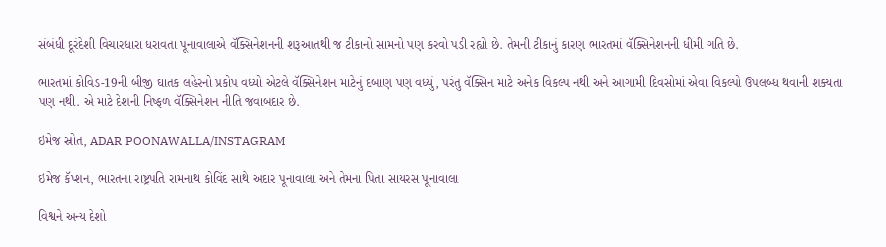સંબંધી દૂરંદેશી વિચારધારા ધરાવતા પૂનાવાલાએ વૅક્સિનેશનની શરૂઆતથી જ ટીકાનો સામનો પણ કરવો પડી રહ્યો છે. તેમની ટીકાનું કારણ ભારતમાં વૅક્સિનેશનની ધીમી ગતિ છે.

ભારતમાં કોવિડ-19ની બીજી ઘાતક લહેરનો પ્રકોપ વધ્યો એટલે વૅક્સિનેશન માટેનું દબાણ પણ વધ્યું, પરંતુ વૅક્સિન માટે અનેક વિકલ્પ નથી અને આગામી દિવસોમાં એવા વિકલ્પો ઉપલબ્ધ થવાની શક્યતા પણ નથી. એ માટે દેશની નિષ્ફળ વૅક્સિનેશન નીતિ જવાબદાર છે.

ઇમેજ સ્રોત, ADAR POONAWALLA/INSTAGRAM

ઇમેજ કૅપ્શન, ભારતના રાષ્ટ્રપતિ રામનાથ કોવિંદ સાથે અદાર પૂનાવાલા અને તેમના પિતા સાયરસ પૂનાવાલા

વિશ્વને અન્ય દેશો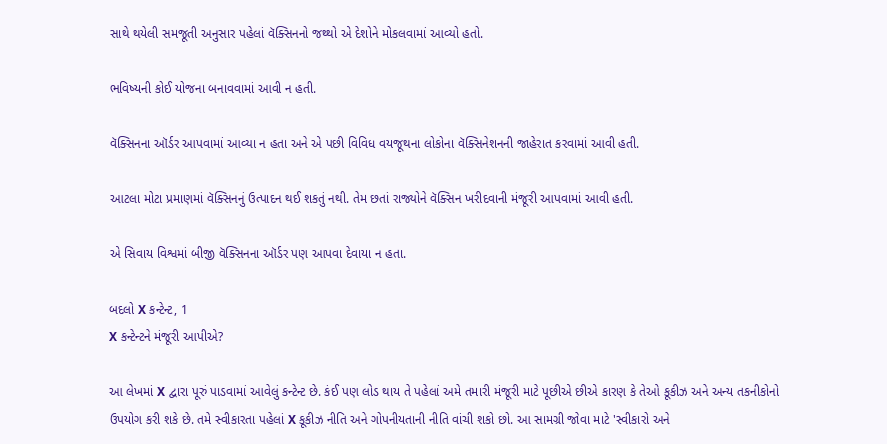સાથે થયેલી સમજૂતી અનુસાર પહેલાં વૅક્સિનનો જથ્થો એ દેશોને મોકલવામાં આવ્યો હતો.

ભવિષ્યની કોઈ યોજના બનાવવામાં આવી ન હતી.

વૅક્સિનના ઑર્ડર આપવામાં આવ્યા ન હતા અને એ પછી વિવિધ વયજૂથના લોકોના વૅક્સિનેશનની જાહેરાત કરવામાં આવી હતી.

આટલા મોટા પ્રમાણમાં વૅક્સિનનું ઉત્પાદન થઈ શકતું નથી. તેમ છતાં રાજ્યોને વૅક્સિન ખરીદવાની મંજૂરી આપવામાં આવી હતી.

એ સિવાય વિશ્વમાં બીજી વૅક્સિનના ઑર્ડર પણ આપવા દેવાયા ન હતા.

બદલો X કન્ટેન્ટ, 1
X કન્ટેન્ટને મંજૂરી આપીએ?

આ લેખમાં X દ્વારા પૂરું પાડવામાં આવેલું કન્ટેન્ટ છે. કંઈ પણ લોડ થાય તે પહેલાં અમે તમારી મંજૂરી માટે પૂછીએ છીએ કારણ કે તેઓ કૂકીઝ અને અન્ય તકનીકોનો ઉપયોગ કરી શકે છે. તમે સ્વીકારતા પહેલાં X કૂકીઝ નીતિ અને ગોપનીયતાની નીતિ વાંચી શકો છો. આ સામગ્રી જોવા માટે 'સ્વીકારો અને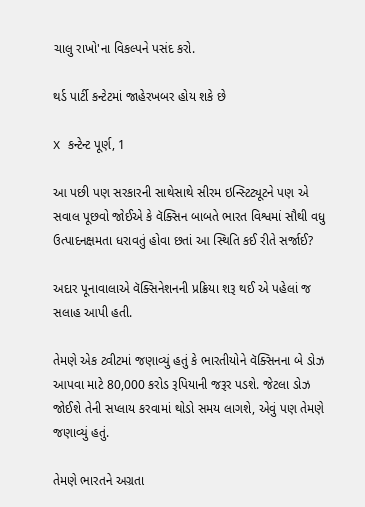ચાલુ રાખો'ના વિકલ્પને પસંદ કરો.

થર્ડ પાર્ટી કન્ટેટમાં જાહેરખબર હોય શકે છે

X કન્ટેન્ટ પૂર્ણ, 1

આ પછી પણ સરકારની સાથેસાથે સીરમ ઇન્સ્ટિટ્યૂટને પણ એ સવાલ પૂછવો જોઈએ કે વૅક્સિન બાબતે ભારત વિશ્વમાં સૌથી વધુ ઉત્પાદનક્ષમતા ધરાવતું હોવા છતાં આ સ્થિતિ કઈ રીતે સર્જાઈ?

અદાર પૂનાવાલાએ વૅક્સિનેશનની પ્રક્રિયા શરૂ થઈ એ પહેલાં જ સલાહ આપી હતી.

તેમણે એક ટ્વીટમાં જણાવ્યું હતું કે ભારતીયોને વૅક્સિનના બે ડોઝ આપવા માટે 80,000 કરોડ રૂપિયાની જરૂર પડશે. જેટલા ડોઝ જોઈશે તેની સપ્લાય કરવામાં થોડો સમય લાગશે, એવું પણ તેમણે જણાવ્યું હતું.

તેમણે ભારતને અગ્રતા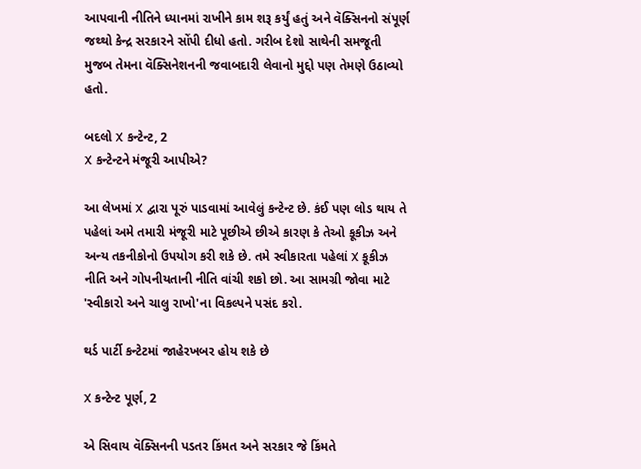આપવાની નીતિને ધ્યાનમાં રાખીને કામ શરૂ કર્યું હતું અને વૅક્સિનનો સંપૂર્ણ જથ્થો કેન્દ્ર સરકારને સોંપી દીધો હતો. ગરીબ દેશો સાથેની સમજૂતી મુજબ તેમના વૅક્સિનેશનની જવાબદારી લેવાનો મુદ્દો પણ તેમણે ઉઠાવ્યો હતો.

બદલો X કન્ટેન્ટ, 2
X કન્ટેન્ટને મંજૂરી આપીએ?

આ લેખમાં X દ્વારા પૂરું પાડવામાં આવેલું કન્ટેન્ટ છે. કંઈ પણ લોડ થાય તે પહેલાં અમે તમારી મંજૂરી માટે પૂછીએ છીએ કારણ કે તેઓ કૂકીઝ અને અન્ય તકનીકોનો ઉપયોગ કરી શકે છે. તમે સ્વીકારતા પહેલાં X કૂકીઝ નીતિ અને ગોપનીયતાની નીતિ વાંચી શકો છો. આ સામગ્રી જોવા માટે 'સ્વીકારો અને ચાલુ રાખો'ના વિકલ્પને પસંદ કરો.

થર્ડ પાર્ટી કન્ટેટમાં જાહેરખબર હોય શકે છે

X કન્ટેન્ટ પૂર્ણ, 2

એ સિવાય વૅક્સિનની પડતર કિંમત અને સરકાર જે કિંમતે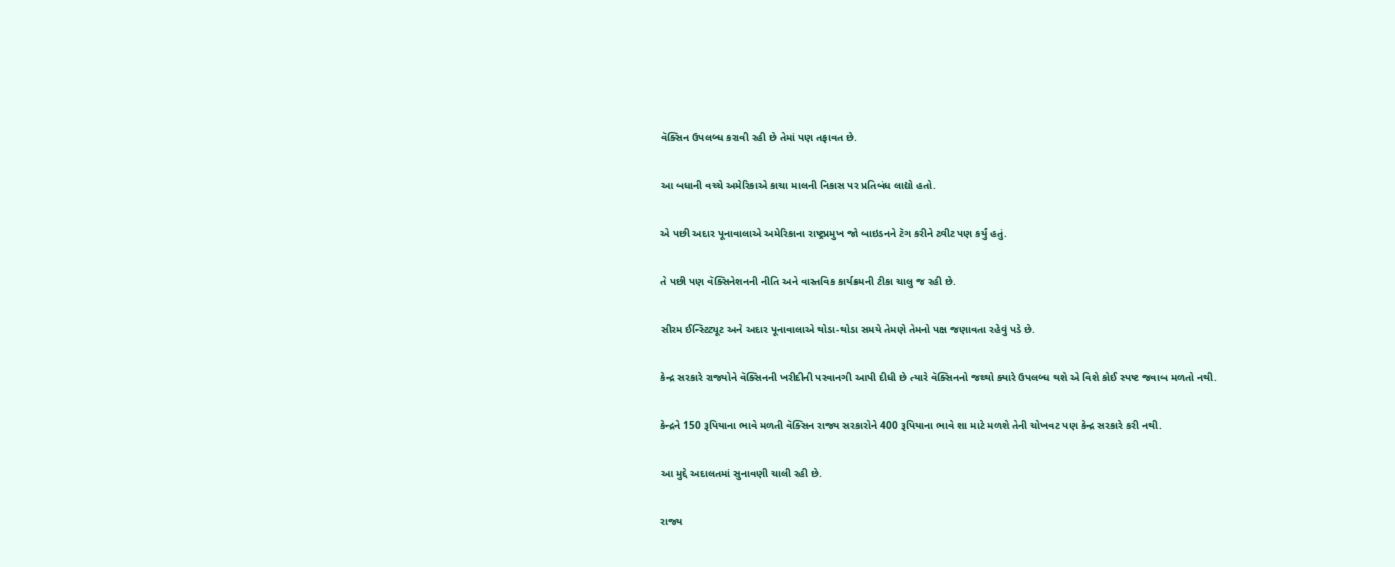વૅક્સિન ઉપલબ્ધ કરાવી રહી છે તેમાં પણ તફાવત છે.

આ બધાની વચ્ચે અમેરિકાએ કાચા માલની નિકાસ પર પ્રતિબંધ લાદ્યો હતો.

એ પછી અદાર પૂનાવાલાએ અમેરિકાના રાષ્ટ્રપ્રમુખ જો બાઇડનને ટૅગ કરીને ટ્વીટ પણ કર્યું હતું.

તે પછી પણ વૅક્સિનેશનની નીતિ અને વાસ્તવિક કાર્યક્રમની ટીકા ચાલુ જ રહી છે.

સીરમ ઈન્સ્ટિટ્યૂટ અને અદાર પૂનાવાલાએ થોડા-થોડા સમયે તેમણે તેમનો પક્ષ જણાવતા રહેવું પડે છે.

કેન્દ્ર સરકારે રાજ્યોને વૅક્સિનની ખરીદીની પરવાનગી આપી દીધી છે ત્યારે વૅક્સિનનો જથ્થો ક્યારે ઉપલબ્ધ થશે એ વિશે કોઈ સ્પષ્ટ જવાબ મળતો નથી.

કેન્દ્રને 150 રૂપિયાના ભાવે મળતી વૅક્સિન રાજ્ય સરકારોને 400 રૂપિયાના ભાવે શા માટે મળશે તેની ચોખવટ પણ કેન્દ્ર સરકારે કરી નથી.

આ મુદ્દે અદાલતમાં સુનાવણી ચાલી રહી છે.

રાજ્ય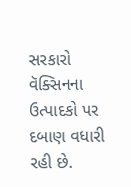સરકારો વૅક્સિનના ઉત્પાદકો પર દબાણ વધારી રહી છે.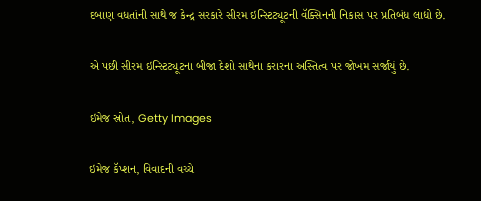દબાણ વધતાંની સાથે જ કેન્દ્ર સરકારે સીરમ ઇન્સ્ટિટ્યૂટની વૅક્સિનની નિકાસ પર પ્રતિબંધ લાદ્યો છે.

એ પછી સીરમ ઇન્સ્ટિટ્યૂટના બીજા દેશો સાથેના કરારના અસ્તિત્વ પર જોખમ સર્જાયું છે.

ઇમેજ સ્રોત, Getty Images

ઇમેજ કૅપ્શન, વિવાદની વચ્ચે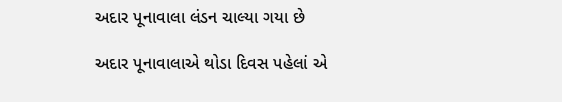અદાર પૂનાવાલા લંડન ચાલ્યા ગયા છે

અદાર પૂનાવાલાએ થોડા દિવસ પહેલાં એ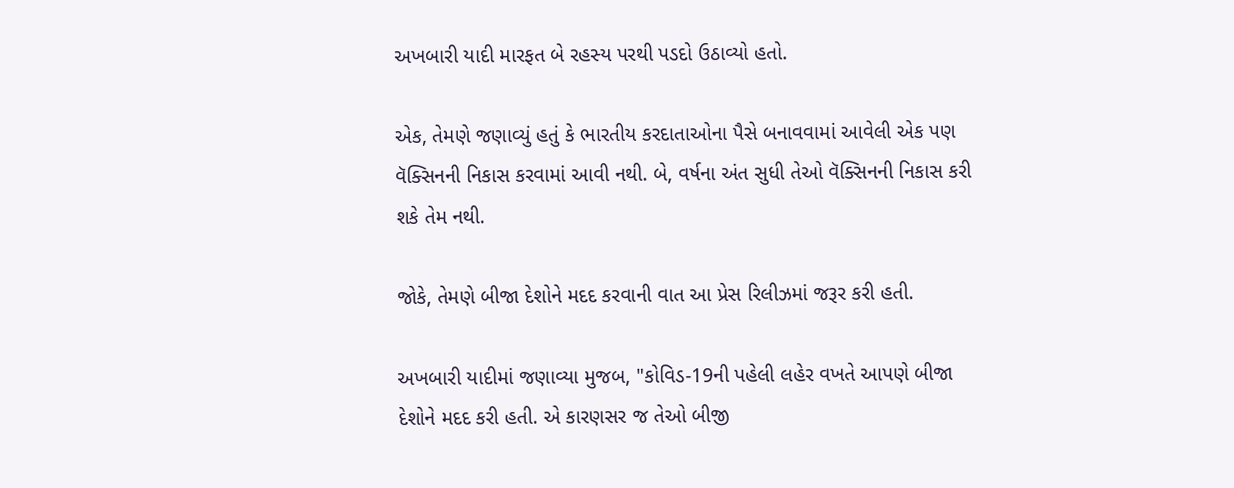અખબારી યાદી મારફત બે રહસ્ય પરથી પડદો ઉઠાવ્યો હતો.

એક, તેમણે જણાવ્યું હતું કે ભારતીય કરદાતાઓના પૈસે બનાવવામાં આવેલી એક પણ વૅક્સિનની નિકાસ કરવામાં આવી નથી. બે, વર્ષના અંત સુધી તેઓ વૅક્સિનની નિકાસ કરી શકે તેમ નથી.

જોકે, તેમણે બીજા દેશોને મદદ કરવાની વાત આ પ્રેસ રિલીઝમાં જરૂર કરી હતી.

અખબારી યાદીમાં જણાવ્યા મુજબ, "કોવિડ-19ની પહેલી લહેર વખતે આપણે બીજા દેશોને મદદ કરી હતી. એ કારણસર જ તેઓ બીજી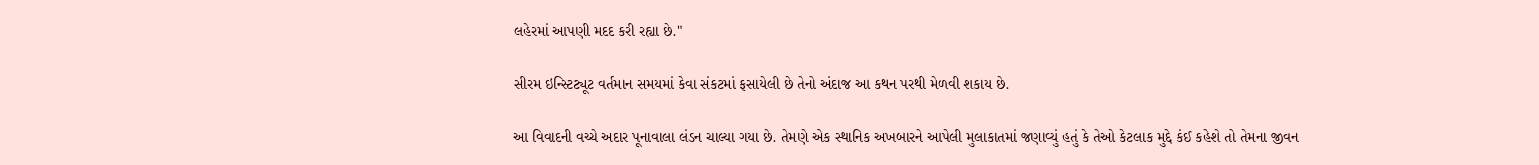લહેરમાં આપણી મદદ કરી રહ્યા છે."

સીરમ ઇન્સ્ટિટ્યૂટ વર્તમાન સમયમાં કેવા સંકટમાં ફસાયેલી છે તેનો અંદાજ આ કથન પરથી મેળવી શકાય છે.

આ વિવાદની વચ્ચે અદાર પૂનાવાલા લંડન ચાલ્યા ગયા છે. તેમણે એક સ્થાનિક અખબારને આપેલી મુલાકાતમાં જણાવ્યું હતું કે તેઓ કેટલાક મુદ્દે કંઈ કહેશે તો તેમના જીવન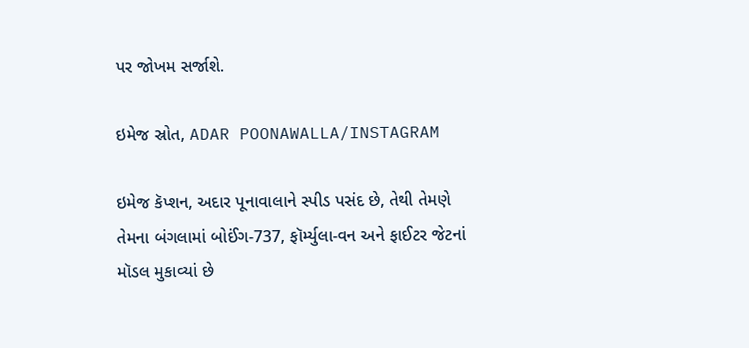પર જોખમ સર્જાશે.

ઇમેજ સ્રોત, ADAR POONAWALLA/INSTAGRAM

ઇમેજ કૅપ્શન, અદાર પૂનાવાલાને સ્પીડ પસંદ છે, તેથી તેમણે તેમના બંગલામાં બોઈંગ-737, ફૉર્મ્યુલા-વન અને ફાઈટર જેટનાં મૉડલ મુકાવ્યાં છે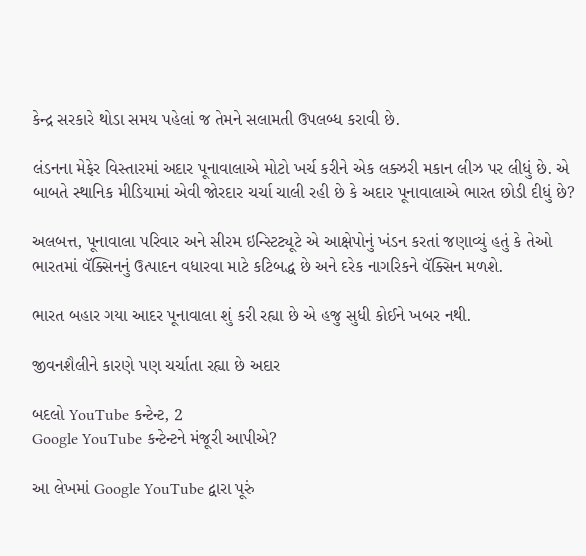કેન્દ્ર સરકારે થોડા સમય પહેલાં જ તેમને સલામતી ઉપલબ્ધ કરાવી છે.

લંડનના મેફેર વિસ્તારમાં અદાર પૂનાવાલાએ મોટો ખર્ચ કરીને એક લક્ઝરી મકાન લીઝ પર લીધું છે. એ બાબતે સ્થાનિક મીડિયામાં એવી જોરદાર ચર્ચા ચાલી રહી છે કે અદાર પૂનાવાલાએ ભારત છોડી દીધું છે?

અલબત્ત, પૂનાવાલા પરિવાર અને સીરમ ઇન્સ્ટિટ્યૂટે એ આક્ષેપોનું ખંડન કરતાં જણાવ્યું હતું કે તેઓ ભારતમાં વૅક્સિનનું ઉત્પાદન વધારવા માટે કટિબદ્ધ છે અને દરેક નાગરિકને વૅક્સિન મળશે.

ભારત બહાર ગયા આદર પૂનાવાલા શું કરી રહ્યા છે એ હજુ સુધી કોઈને ખબર નથી.

જીવનશૈલીને કારણે પણ ચર્ચાતા રહ્યા છે અદાર

બદલો YouTube કન્ટેન્ટ, 2
Google YouTube કન્ટેન્ટને મંજૂરી આપીએ?

આ લેખમાં Google YouTube દ્વારા પૂરું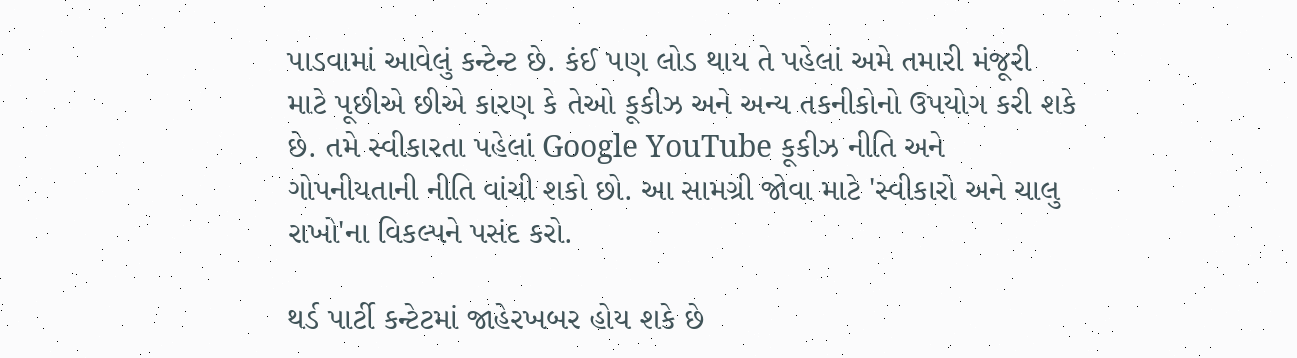પાડવામાં આવેલું કન્ટેન્ટ છે. કંઈ પણ લોડ થાય તે પહેલાં અમે તમારી મંજૂરી માટે પૂછીએ છીએ કારણ કે તેઓ કૂકીઝ અને અન્ય તકનીકોનો ઉપયોગ કરી શકે છે. તમે સ્વીકારતા પહેલાં Google YouTube કૂકીઝ નીતિ અને ગોપનીયતાની નીતિ વાંચી શકો છો. આ સામગ્રી જોવા માટે 'સ્વીકારો અને ચાલુ રાખો'ના વિકલ્પને પસંદ કરો.

થર્ડ પાર્ટી કન્ટેટમાં જાહેરખબર હોય શકે છે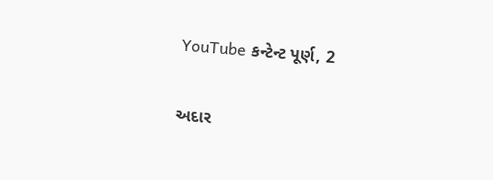YouTube કન્ટેન્ટ પૂર્ણ, 2

અદાર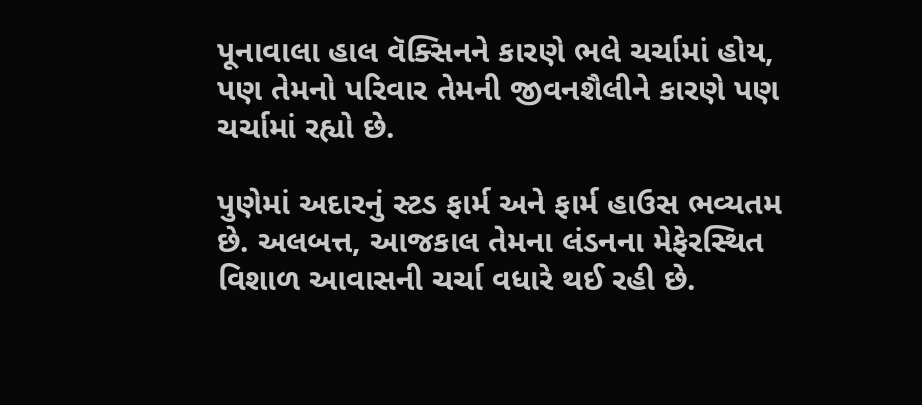પૂનાવાલા હાલ વૅક્સિનને કારણે ભલે ચર્ચામાં હોય, પણ તેમનો પરિવાર તેમની જીવનશૈલીને કારણે પણ ચર્ચામાં રહ્યો છે.

પુણેમાં અદારનું સ્ટડ ફાર્મ અને ફાર્મ હાઉસ ભવ્યતમ છે. અલબત્ત, આજકાલ તેમના લંડનના મેફેરસ્થિત વિશાળ આવાસની ચર્ચા વધારે થઈ રહી છે.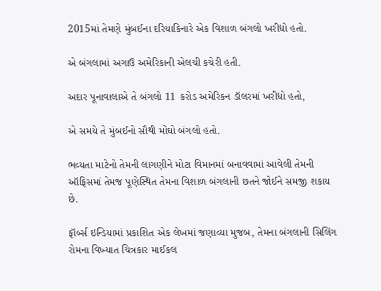2015માં તેમણે મુંબઈના દરિયાકિનારે એક વિશાળ બંગલો ખરીદ્યો હતો.

એ બંગલામાં અગાઉ અમેરિકાની એલચી કચેરી હતી.

અદાર પૂનાવાલાએ તે બંગલો 11 કરોડ અમેરિકન ડૉલરમાં ખરીદ્યો હતો,

એ સમયે તે મુંબઈનો સૌથી મોંઘો બંગલો હતો.

ભવ્યતા માટેનો તેમની લાગણીને મોટા વિમાનમાં બનાવવામાં આવેલી તેમની ઑફિસમાં તેમજ પૂણેસ્થિત તેમના વિશાળ બંગલાની છતને જોઈને સમજી શકાય છે.

ફૉર્બ્સ ઇન્ડિયામાં પ્રકાશિત એક લેખમાં જણાવ્યા મુજબ, તેમના બંગલાની સિલિંગ રોમના વિખ્યાત ચિત્રકાર માઈકલ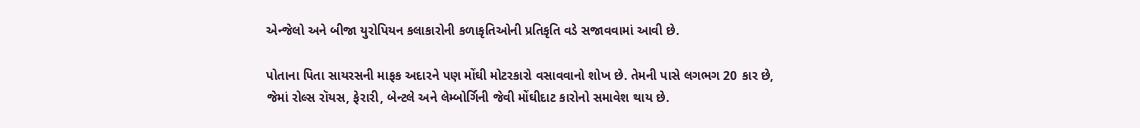એન્જેલો અને બીજા યુરોપિયન કલાકારોની કળાકૃતિઓની પ્રતિકૃતિ વડે સજાવવામાં આવી છે.

પોતાના પિતા સાયરસની માફક અદારને પણ મોંઘી મોટરકારો વસાવવાનો શોખ છે. તેમની પાસે લગભગ 20 કાર છે, જેમાં રોલ્સ રૉયસ, ફેરારી, બેન્ટલે અને લેમ્બોર્ગિની જેવી મોંઘીદાટ કારોનો સમાવેશ થાય છે.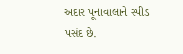અદાર પૂનાવાલાને સ્પીડ પસંદ છે.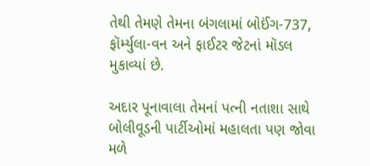તેથી તેમણે તેમના બંગલામાં બોઈંગ-737, ફૉર્મ્યુલા-વન અને ફાઈટર જેટનાં મૉડલ મુકાવ્યાં છે.

અદાર પૂનાવાલા તેમનાં પત્ની નતાશા સાથે બોલીવૂડની પાર્ટીઓમાં મહાલતા પણ જોવા મળે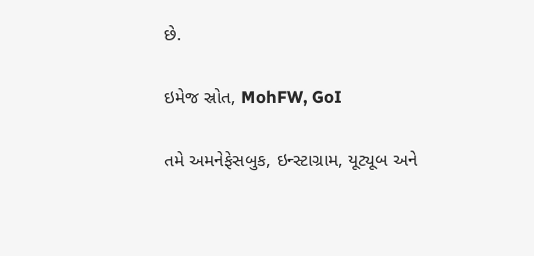છે.

ઇમેજ સ્રોત, MohFW, GoI

તમે અમનેફેસબુક, ઇન્સ્ટાગ્રામ, યૂટ્યૂબ અને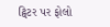ટ્વિટર પર ફોલો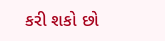કરી શકો છો